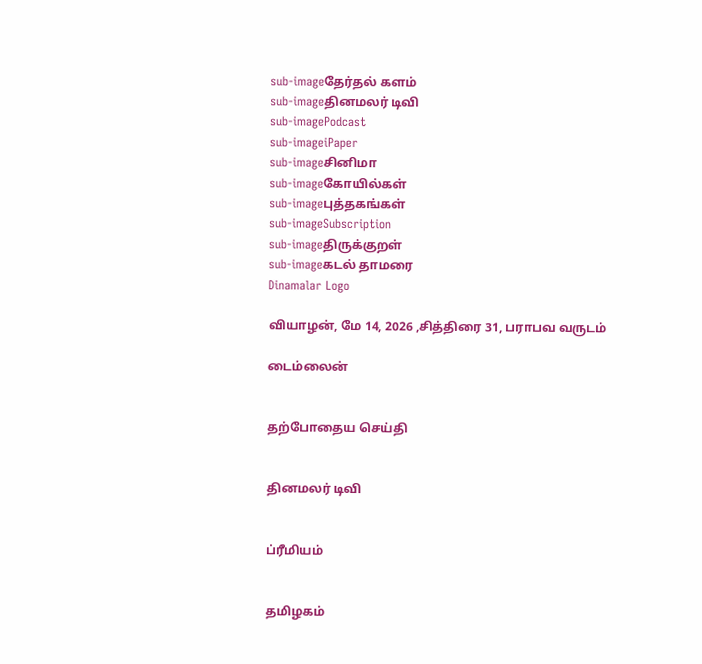sub-imageதேர்தல் களம்
sub-imageதினமலர் டிவி
sub-imagePodcast
sub-imageiPaper
sub-imageசினிமா
sub-imageகோயில்கள்
sub-imageபுத்தகங்கள்
sub-imageSubscription
sub-imageதிருக்குறள்
sub-imageகடல் தாமரை
Dinamalar Logo

வியாழன், மே 14, 2026 ,சித்திரை 31, பராபவ வருடம்

டைம்லைன்


தற்போதைய செய்தி


தினமலர் டிவி


ப்ரீமியம்


தமிழகம்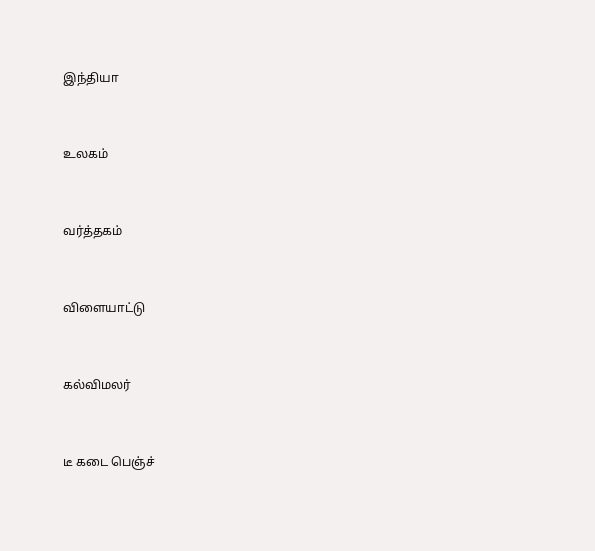இந்தியா


உலகம்


வர்த்தகம்


விளையாட்டு


கல்விமலர்


டீ கடை பெஞ்ச்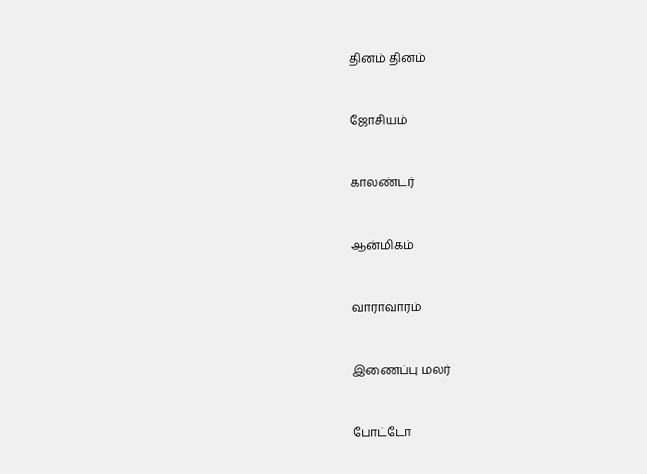தினம் தினம்


ஜோசியம்


காலண்டர்


ஆன்மிகம்


வாராவாரம்


இணைப்பு மலர்


போட்டோ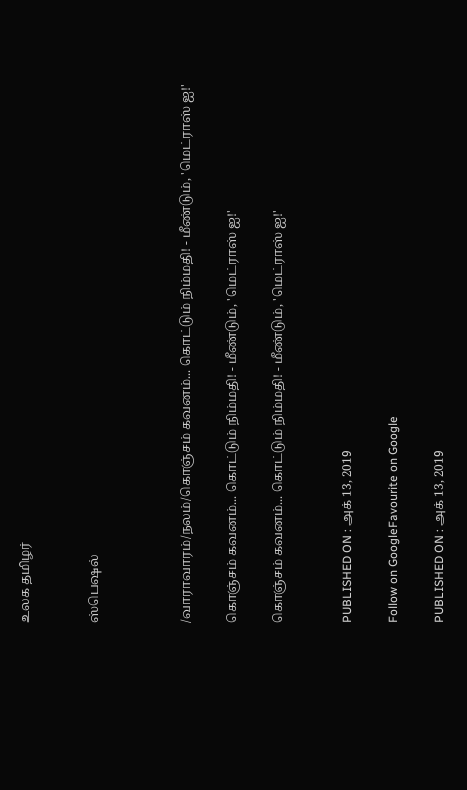உலக தமிழர்


ஸ்பெஷல்



/வாராவாரம்/நலம்/கொஞ்சம் கவனம்... கொட்டும் நிம்மதி! - மீண்டும், 'மெட்ராஸ் ஐ!'

கொஞ்சம் கவனம்... கொட்டும் நிம்மதி! - மீண்டும், 'மெட்ராஸ் ஐ!'

கொஞ்சம் கவனம்... கொட்டும் நிம்மதி! - மீண்டும், 'மெட்ராஸ் ஐ!'


PUBLISHED ON : அக் 13, 2019

Follow on GoogleFavourite on Google

PUBLISHED ON : அக் 13, 2019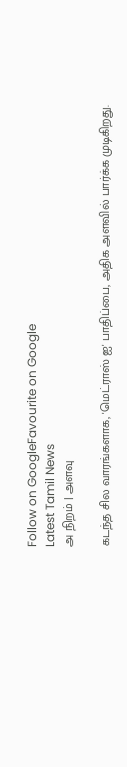Follow on GoogleFavourite on Google
Latest Tamil News
அ நிறம் | அளவு

கடந்த சில வாரங்களாக, 'மெட்ராஸ் ஐ' பாதிப்பை, அதிக அளவில் பார்க்க முடிகிறது.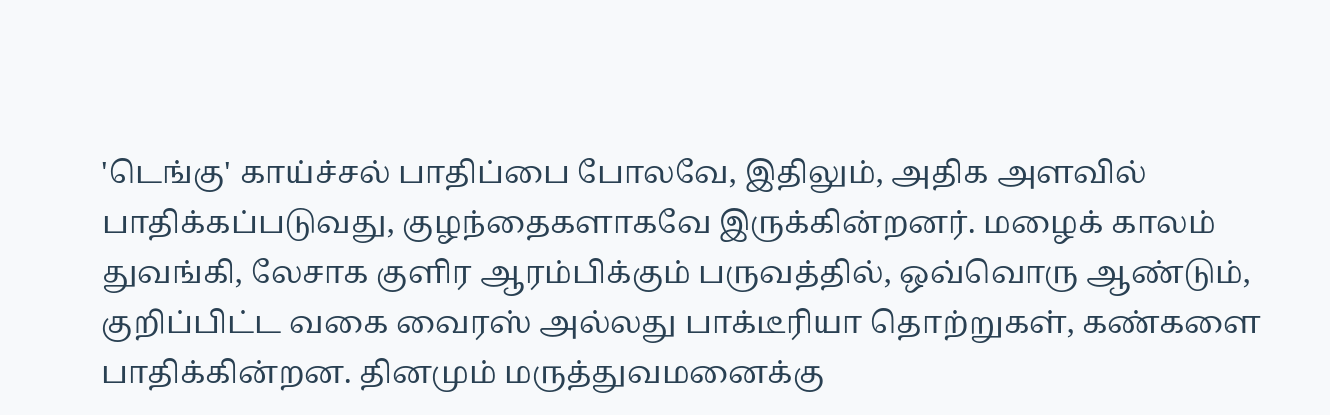'டெங்கு' காய்ச்சல் பாதிப்பை போலவே, இதிலும், அதிக அளவில் பாதிக்கப்படுவது, குழந்தைகளாகவே இருக்கின்றனர். மழைக் காலம் துவங்கி, லேசாக குளிர ஆரம்பிக்கும் பருவத்தில், ஒவ்வொரு ஆண்டும், குறிப்பிட்ட வகை வைரஸ் அல்லது பாக்டீரியா தொற்றுகள், கண்களை பாதிக்கின்றன. தினமும் மருத்துவமனைக்கு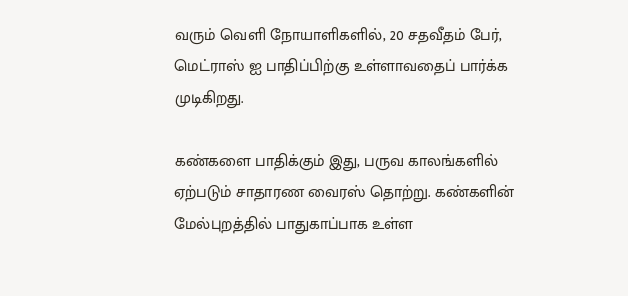வரும் வெளி நோயாளிகளில், 20 சதவீதம் பேர், மெட்ராஸ் ஐ பாதிப்பிற்கு உள்ளாவதைப் பார்க்க முடிகிறது.

கண்களை பாதிக்கும் இது, பருவ காலங்களில் ஏற்படும் சாதாரண வைரஸ் தொற்று. கண்களின் மேல்புறத்தில் பாதுகாப்பாக உள்ள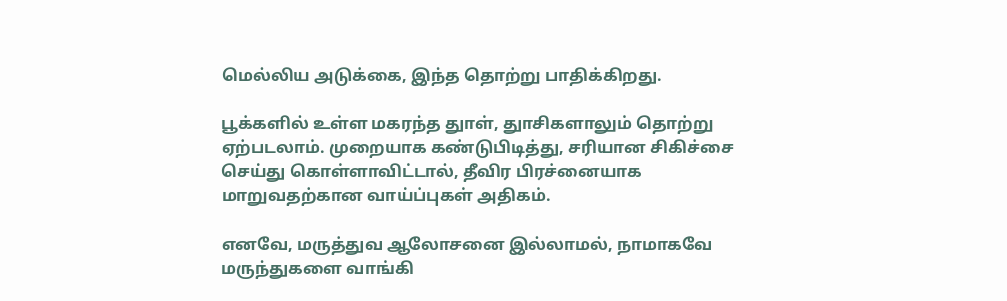மெல்லிய அடுக்கை, இந்த தொற்று பாதிக்கிறது.

பூக்களில் உள்ள மகரந்த துாள், துாசிகளாலும் தொற்று ஏற்படலாம். முறையாக கண்டுபிடித்து, சரியான சிகிச்சை செய்து கொள்ளாவிட்டால், தீவிர பிரச்னையாக மாறுவதற்கான வாய்ப்புகள் அதிகம்.

எனவே, மருத்துவ ஆலோசனை இல்லாமல், நாமாகவே மருந்துகளை வாங்கி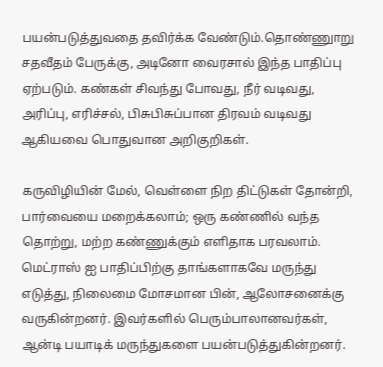பயன்படுத்துவதை தவிர்க்க வேண்டும்.தொண்ணுாறு சதவீதம் பேருக்கு, அடினோ வைரசால் இந்த பாதிப்பு ஏற்படும். கண்கள் சிவந்து போவது, நீர் வடிவது, அரிப்பு, எரிச்சல், பிசுபிசுப்பான திரவம் வடிவது ஆகியவை பொதுவான அறிகுறிகள்.

கருவிழியின் மேல், வெள்ளை நிற திட்டுகள் தோன்றி, பார்வையை மறைக்கலாம்; ஒரு கண்ணில் வந்த தொற்று, மற்ற கண்ணுக்கும் எளிதாக பரவலாம். மெட்ராஸ் ஐ பாதிப்பிற்கு தாங்களாகவே மருந்து எடுத்து, நிலைமை மோசமான பின், ஆலோசனைக்கு வருகின்றனர். இவர்களில் பெரும்பாலானவர்கள், ஆன்டி பயாடிக் மருந்துகளை பயன்படுத்துகின்றனர்.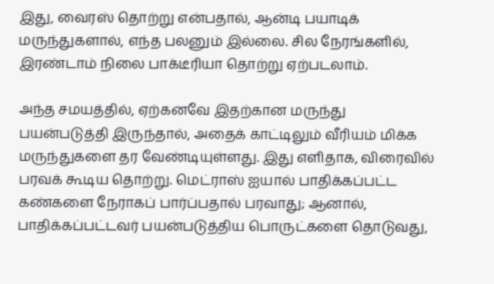இது, வைரஸ் தொற்று என்பதால், ஆன்டி பயாடிக் மருந்துகளால், எந்த பலனும் இல்லை. சில நேரங்களில், இரண்டாம் நிலை பாக்டீரியா தொற்று ஏற்படலாம்.

அந்த சமயத்தில், ஏற்கனவே இதற்கான மருந்து பயன்படுத்தி இருந்தால், அதைக் காட்டிலும் வீரியம் மிக்க மருந்துகளை தர வேண்டியுள்ளது. இது எளிதாக, விரைவில் பரவக் கூடிய தொற்று. மெட்ராஸ் ஐயால் பாதிக்கப்பட்ட கண்களை நேராகப் பார்ப்பதால் பரவாது; ஆனால், பாதிக்கப்பட்டவர் பயன்படுத்திய பொருட்களை தொடுவது,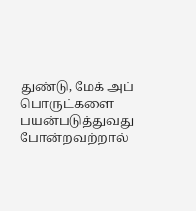துண்டு, மேக் அப் பொருட்களை பயன்படுத்துவது போன்றவற்றால்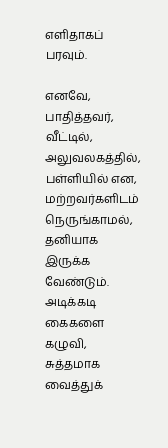எளிதாகப் பரவும்.

எனவே, பாதித்தவர், வீட்டில், அலுவலகத்தில், பள்ளியில் என, மற்றவர்களிடம் நெருங்காமல், தனியாக இருக்க வேண்டும். அடிக்கடி கைகளை கழுவி, சுத்தமாக வைத்துக்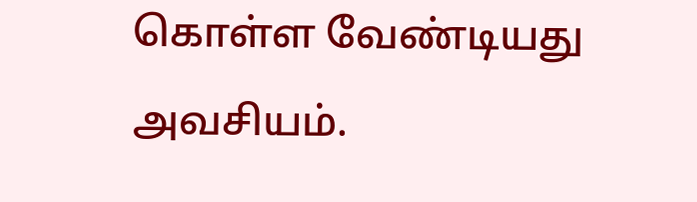கொள்ள வேண்டியது அவசியம்.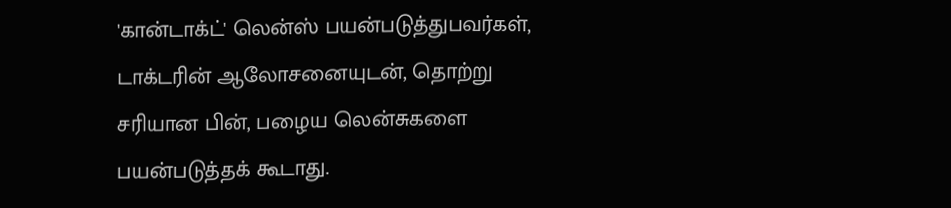'கான்டாக்ட்' லென்ஸ் பயன்படுத்துபவர்கள், டாக்டரின் ஆலோசனையுடன், தொற்று சரியான பின், பழைய லென்சுகளை பயன்படுத்தக் கூடாது.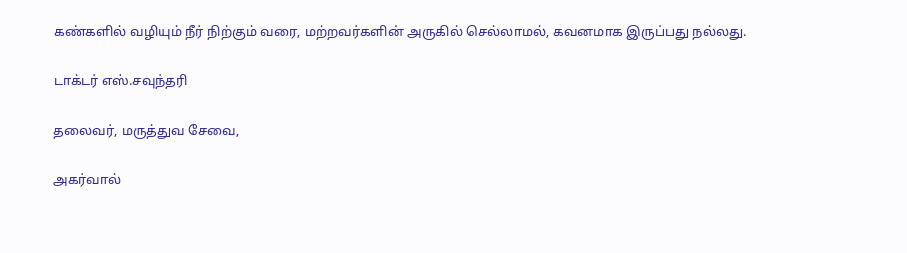கண்களில் வழியும் நீர் நிற்கும் வரை, மற்றவர்களின் அருகில் செல்லாமல், கவனமாக இருப்பது நல்லது.

டாக்டர் எஸ்.சவுந்தரி

தலைவர், மருத்துவ சேவை,

அகர்வால்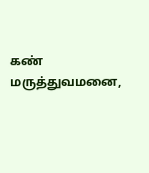கண் மருத்துவமனை,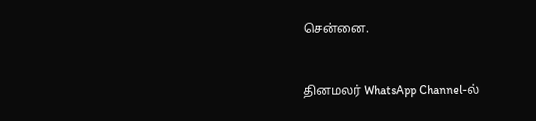சென்னை.


தினமலர் WhatsApp Channel-ல்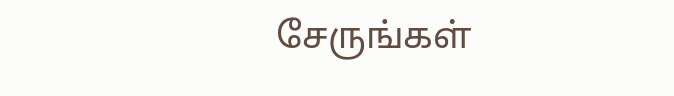சேருங்கள்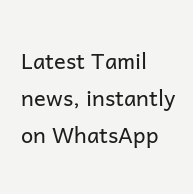Latest Tamil news, instantly on WhatsApp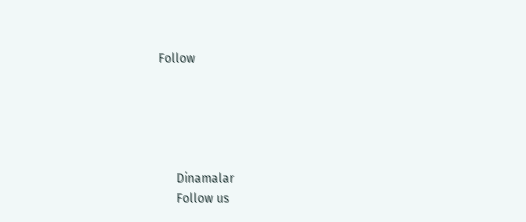Follow





      Dinamalar
      Follow us